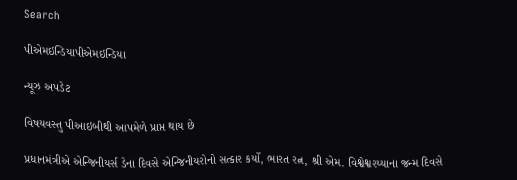Search

પીએમઇન્ડિયાપીએમઇન્ડિયા

ન્યૂઝ અપડેટ

વિષયવસ્તુ પીઆઇબીથી આપમેળે પ્રાપ્ત થાય છે

પ્રધાનમંત્રીએ એન્જિનીયર્સ ડેના દિવસે એન્જિનીયરોનો સત્કાર કર્યો, ભારત રત્ન, શ્રી એમ. વિશ્વેશ્વરય્યાના જન્મ દિવસે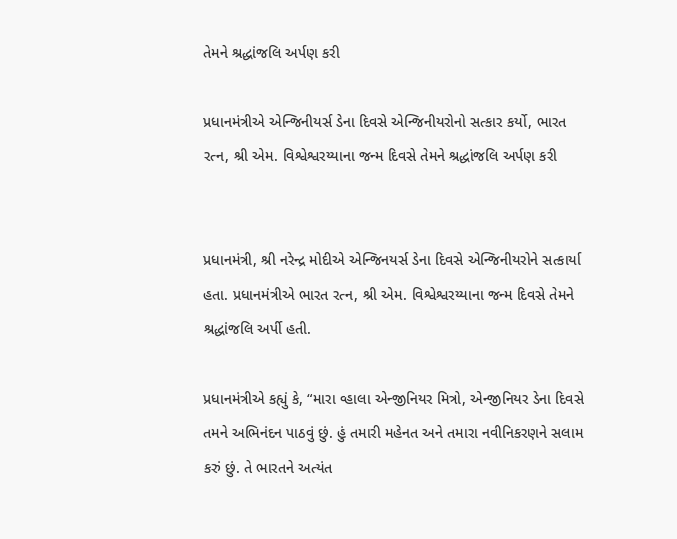તેમને શ્રદ્ધાંજલિ અર્પણ કરી

પ્રધાનમંત્રીએ એન્જિનીયર્સ ડેના દિવસે એન્જિનીયરોનો સત્કાર કર્યો, ભારત રત્ન, શ્રી એમ. વિશ્વેશ્વરય્યાના જન્મ દિવસે તેમને શ્રદ્ધાંજલિ અર્પણ કરી


પ્રધાનમંત્રી, શ્રી નરેન્દ્ર મોદીએ એન્જિનયર્સ ડેના દિવસે એન્જિનીયરોને સત્કાર્યા હતા. પ્રધાનમંત્રીએ ભારત રત્ન, શ્રી એમ. વિશ્વેશ્વરય્યાના જન્મ દિવસે તેમને શ્રદ્ધાંજલિ અર્પી હતી.

પ્રધાનમંત્રીએ કહ્યું કે, “મારા વ્હાલા એન્જીનિયર મિત્રો, એન્જીનિયર ડેના દિવસે તમને અભિનંદન પાઠવું છું. હું તમારી મહેનત અને તમારા નવીનિકરણને સલામ કરું છું. તે ભારતને અત્યંત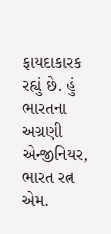ફાયદાકારક રહ્યું છે. હું ભારતના અગ્રણી એન્જીનિયર, ભારત રત્ન એમ.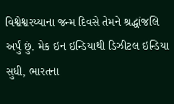વિશ્વેશ્વરય્યાના જન્મ દિવસે તેમને શ્રદ્ધાંજલિ અર્પું છું. મેક ઇન ઇન્ડિયાથી ડિઝીટલ ઇન્ડિયા સુધી, ભારતના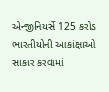એન્જીનિયર્સે 125 કરોડ ભારતીયોની આકાંક્ષાઓ સાકાર કરવામાં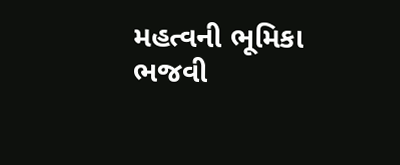મહત્વની ભૂમિકા ભજવી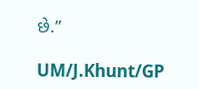છે.”

UM/J.Khunt/GP